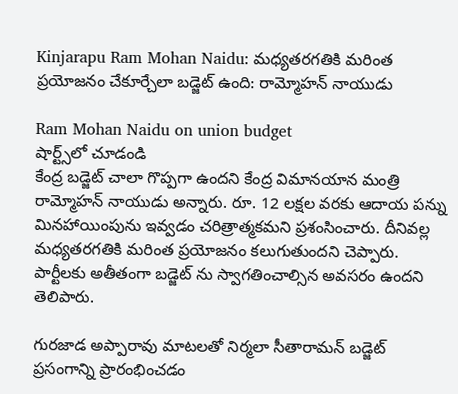Kinjarapu Ram Mohan Naidu: మధ్యతరగతికి మరింత ప్రయోజనం చేకూర్చేలా బడ్జెట్ ఉంది: రామ్మోహన్ నాయుడు

Ram Mohan Naidu on union budget
షార్ట్స్‌లో చూడండి
కేంద్ర బడ్జెట్ చాలా గొప్పగా ఉందని కేంద్ర విమానయాన మంత్రి రామ్మోహన్ నాయుడు అన్నారు. రూ. 12 లక్షల వరకు ఆదాయ పన్ను మినహాయింపును ఇవ్వడం చరిత్రాత్మకమని ప్రశంసించారు. దీనివల్ల మధ్యతరగతికి మరింత ప్రయోజనం కలుగుతుందని చెప్పారు. పార్టీలకు అతీతంగా బడ్జెట్ ను స్వాగతించాల్సిన అవసరం ఉందని తెలిపారు.

గురజాడ అప్పారావు మాటలతో నిర్మలా సీతారామన్ బడ్జెట్ ప్రసంగాన్ని ప్రారంభించడం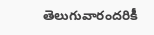తెలుగువారందరికీ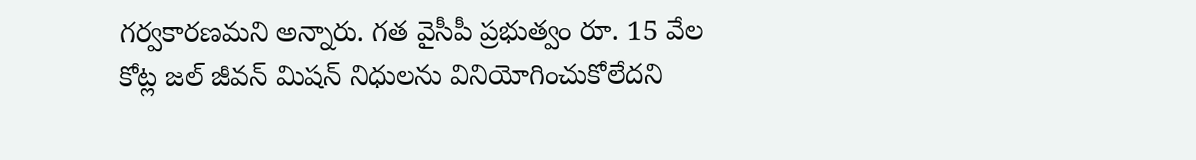గర్వకారణమని అన్నారు. గత వైసీపీ ప్రభుత్వం రూ. 15 వేల కోట్ల జల్ జీవన్ మిషన్ నిధులను వినియోగించుకోలేదని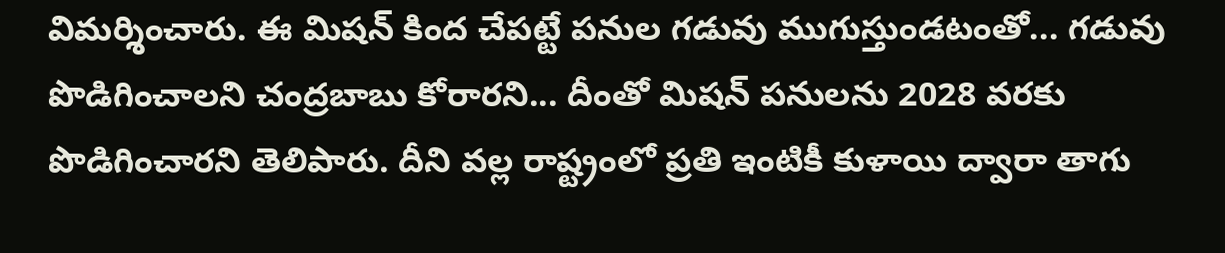విమర్శించారు. ఈ మిషన్ కింద చేపట్టే పనుల గడువు ముగుస్తుండటంతో... గడువు పొడిగించాలని చంద్రబాబు కోరారని... దీంతో మిషన్ పనులను 2028 వరకు పొడిగించారని తెలిపారు. దీని వల్ల రాష్ట్రంలో ప్రతి ఇంటికీ కుళాయి ద్వారా తాగు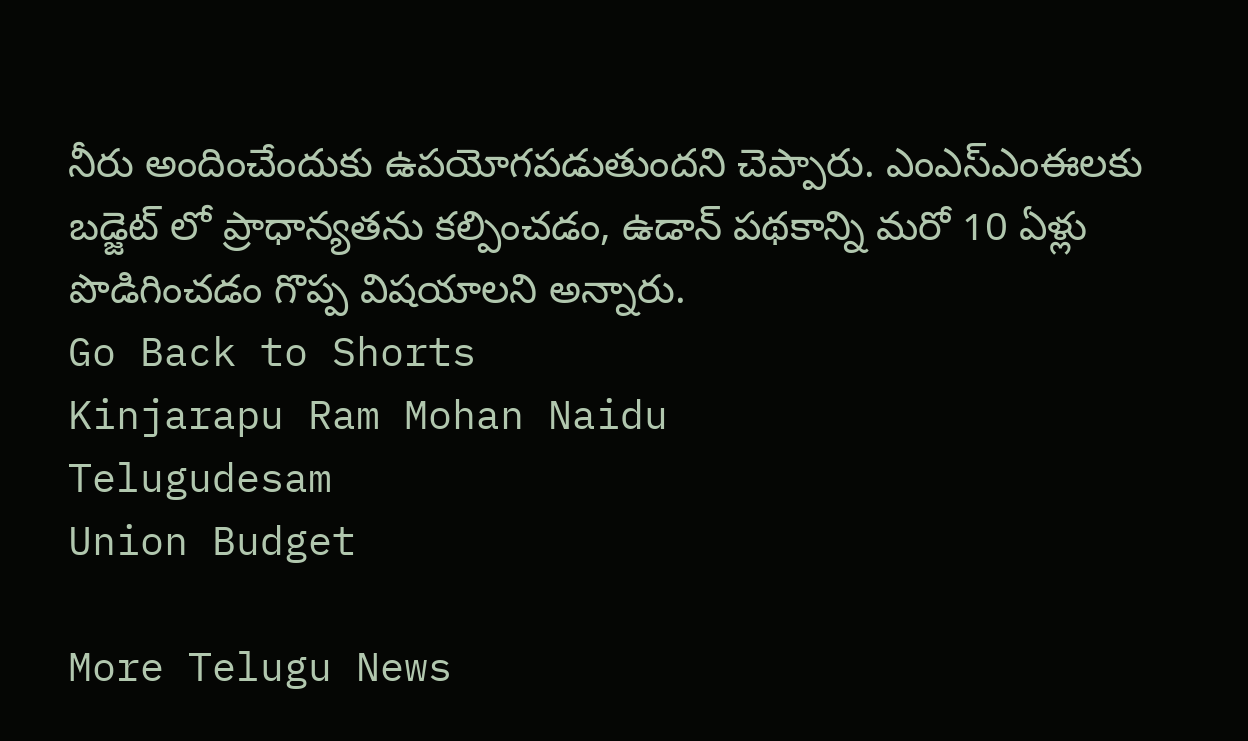నీరు అందించేందుకు ఉపయోగపడుతుందని చెప్పారు. ఎంఎస్ఎంఈలకు బడ్జెట్ లో ప్రాధాన్యతను కల్పించడం, ఉడాన్ పథకాన్ని మరో 10 ఏళ్లు పొడిగించడం గొప్ప విషయాలని అన్నారు.
Go Back to Shorts
Kinjarapu Ram Mohan Naidu
Telugudesam
Union Budget

More Telugu News